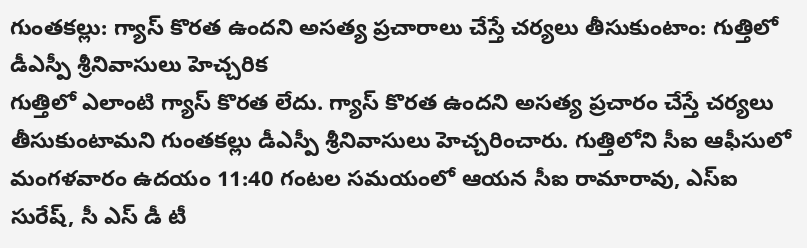గుంతకల్లు: గ్యాస్ కొరత ఉందని అసత్య ప్రచారాలు చేస్తే చర్యలు తీసుకుంటాం: గుత్తిలో డీఎస్పీ శ్రీనివాసులు హెచ్చరిక
గుత్తిలో ఎలాంటి గ్యాస్ కొరత లేదు. గ్యాస్ కొరత ఉందని అసత్య ప్రచారం చేస్తే చర్యలు తీసుకుంటామని గుంతకల్లు డీఎస్పీ శ్రీనివాసులు హెచ్చరించారు. గుత్తిలోని సీఐ ఆఫీసులో మంగళవారం ఉదయం 11:40 గంటల సమయంలో ఆయన సీఐ రామారావు, ఎస్ఐ సురేష్, సీ ఎస్ డీ టీ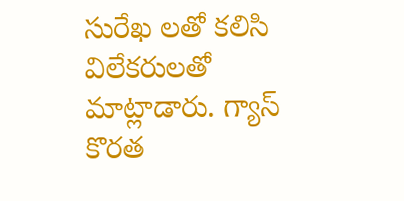సురేఖ లతో కలిసి విలేకరులతో మాట్లాడారు. గ్యాస్ కొరత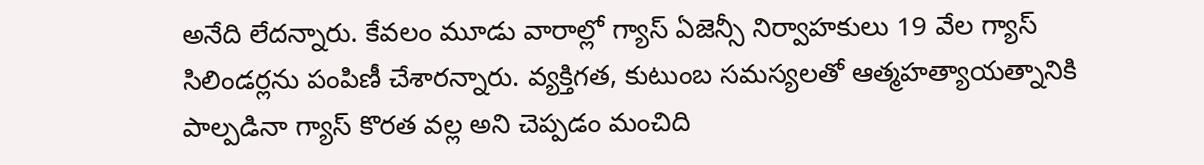అనేది లేదన్నారు. కేవలం మూడు వారాల్లో గ్యాస్ ఏజెన్సీ నిర్వాహకులు 19 వేల గ్యాస్ సిలిండర్లను పంపిణీ చేశారన్నారు. వ్యక్తిగత, కుటుంబ సమస్యలతో ఆత్మహత్యాయత్నానికి పాల్పడినా గ్యాస్ కొరత వల్ల అని చెప్పడం మంచిది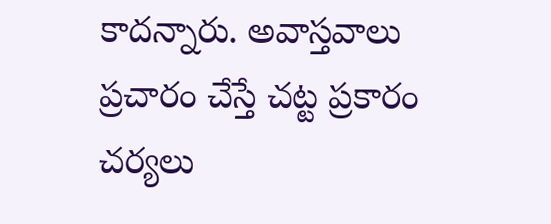కాదన్నారు. అవాస్తవాలు ప్రచారం చేస్తే చట్ట ప్రకారం చర్యలు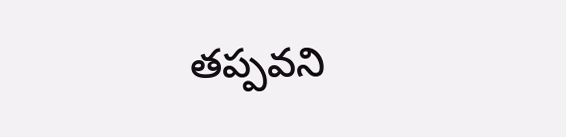తప్పవని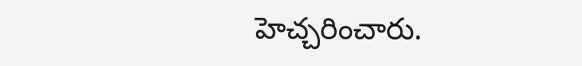హెచ్చరించారు.